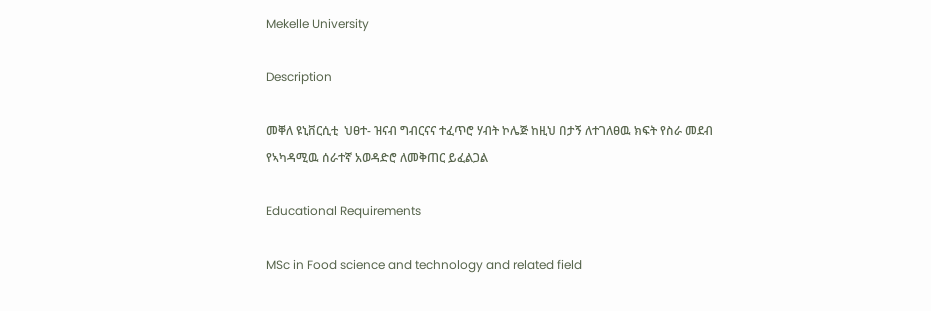Mekelle University

Description

መቐለ ዩኒቨርሲቲ  ህፀተ- ዝናብ ግብርናና ተፈጥሮ ሃብት ኮሌጅ ከዚህ በታኝ ለተገለፀዉ ክፍት የስራ መደብ የኣካዳሚዉ ሰራተኛ አወዳድሮ ለመቅጠር ይፈልጋል

Educational Requirements

MSc in Food science and technology and related field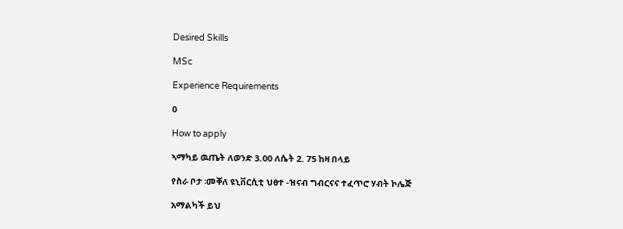Desired Skills

MSc

Experience Requirements

0

How to apply

ኣማካይ ዉጤት ለወንድ 3.00 ለሴት 2. 75 ከዛ በላይ

የስራ ቦታ ፡መቐለ ዩኒቨርሲቲ ህፀተ -ዝናብ ግብርናና ተፈጥሮ ሃብት ኮሌጅ

አማልካች ይህ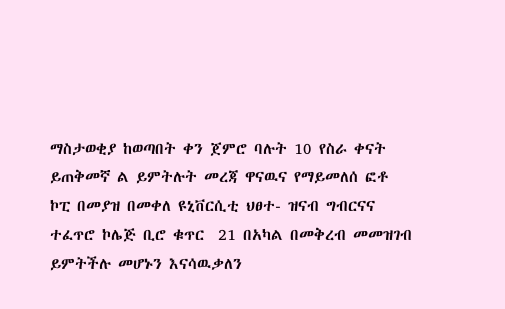ማስታወቂያ ከወጣበት ቀን ጀምሮ ባሉት 10 የስራ ቀናት ይጠቅመኛ ል ይምትሉት መረጃ ዋናዉና የማይመለሰ ፎቶ ኮፒ በመያዝ በመቀለ ዩኒቨርሲቲ ህፀተ- ዝናብ ግብርናና ተፈጥሮ ኮሌጅ ቢሮ ቁጥር  21 በአካል በመቅረብ መመዝገብ ይምትችሉ መሆኑን እናሳዉቃለን